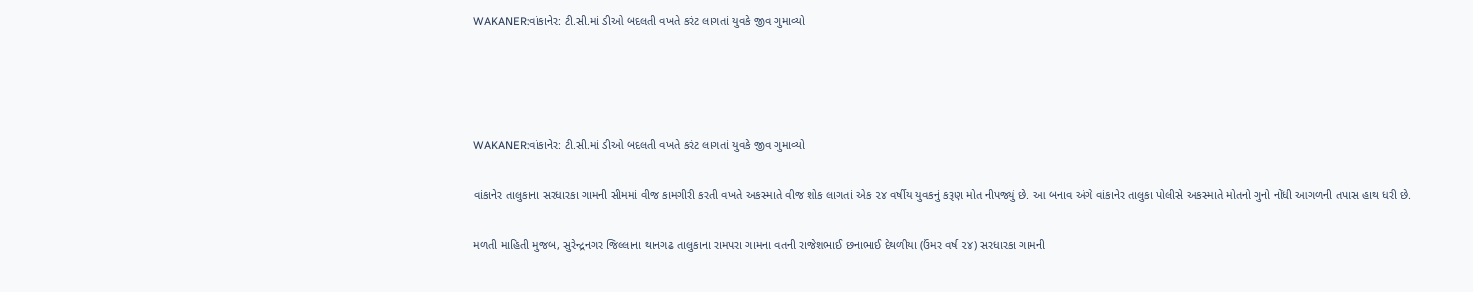WAKANER:વાંકાનેર: ટી.સી.માં ડીઓ બદલતી વખતે કરંટ લાગતાં યુવકે જીવ ગુમાવ્યો




WAKANER:વાંકાનેર: ટી.સી.માં ડીઓ બદલતી વખતે કરંટ લાગતાં યુવકે જીવ ગુમાવ્યો

વાંકાનેર તાલુકાના સરધારકા ગામની સીમમાં વીજ કામગીરી કરતી વખતે અકસ્માતે વીજ શોક લાગતાં એક ૨૪ વર્ષીય યુવકનું કરૂણ મોત નીપજ્યું છે. આ બનાવ અંગે વાંકાનેર તાલુકા પોલીસે અકસ્માતે મોતનો ગુનો નોંધી આગળની તપાસ હાથ ધરી છે.

મળતી માહિતી મુજબ, સુરેન્દ્રનગર જિલ્લાના થાનગઢ તાલુકાના રામપરા ગામના વતની રાજેશભાઈ છનાભાઈ દેથળીયા (ઉંમર વર્ષ ૨૪) સરધારકા ગામની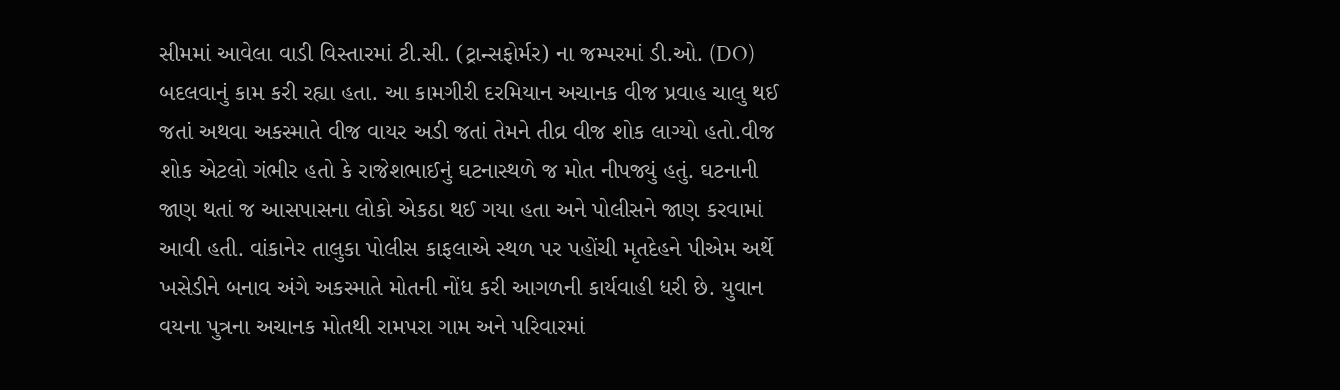સીમમાં આવેલા વાડી વિસ્તારમાં ટી.સી. (ટ્રાન્સફોર્મર) ના જમ્પરમાં ડી.ઓ. (DO) બદલવાનું કામ કરી રહ્યા હતા. આ કામગીરી દરમિયાન અચાનક વીજ પ્રવાહ ચાલુ થઈ જતાં અથવા અકસ્માતે વીજ વાયર અડી જતાં તેમને તીવ્ર વીજ શોક લાગ્યો હતો.વીજ શોક એટલો ગંભીર હતો કે રાજેશભાઈનું ઘટનાસ્થળે જ મોત નીપજ્યું હતું. ઘટનાની જાણ થતાં જ આસપાસના લોકો એકઠા થઈ ગયા હતા અને પોલીસને જાણ કરવામાં આવી હતી. વાંકાનેર તાલુકા પોલીસ કાફલાએ સ્થળ પર પહોંચી મૃતદેહને પીએમ અર્થે ખસેડીને બનાવ અંગે અકસ્માતે મોતની નોંધ કરી આગળની કાર્યવાહી ધરી છે. યુવાન વયના પુત્રના અચાનક મોતથી રામપરા ગામ અને પરિવારમાં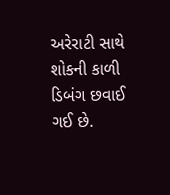અરેરાટી સાથે શોકની કાળી ડિબંગ છવાઈ ગઈ છે.